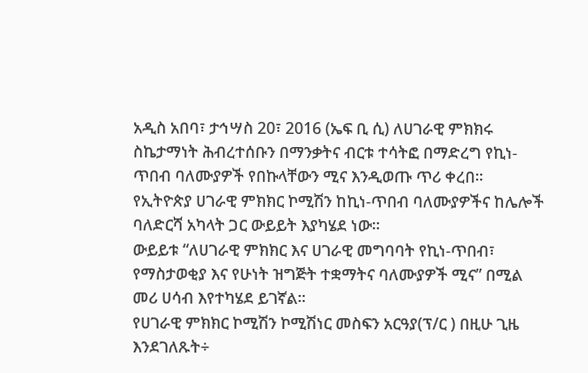አዲስ አበባ፣ ታኅሣስ 20፣ 2016 (ኤፍ ቢ ሲ) ለሀገራዊ ምክክሩ ስኬታማነት ሕብረተሰቡን በማንቃትና ብርቱ ተሳትፎ በማድረግ የኪነ-ጥበብ ባለሙያዎች የበኩላቸውን ሚና እንዲወጡ ጥሪ ቀረበ።
የኢትዮጵያ ሀገራዊ ምክክር ኮሚሽን ከኪነ-ጥበብ ባለሙያዎችና ከሌሎች ባለድርሻ አካላት ጋር ውይይት እያካሄደ ነው።
ውይይቱ “ለሀገራዊ ምክክር እና ሀገራዊ መግባባት የኪነ-ጥበብ፣ የማስታወቂያ እና የሁነት ዝግጅት ተቋማትና ባለሙያዎች ሚና” በሚል መሪ ሀሳብ እየተካሄደ ይገኛል፡፡
የሀገራዊ ምክክር ኮሚሽን ኮሚሽነር መስፍን አርዓያ(ፕ/ር ) በዚሁ ጊዜ እንደገለጹት÷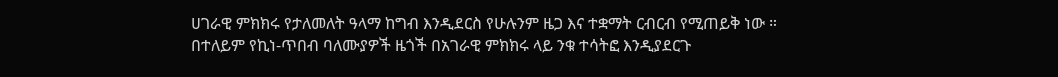ሀገራዊ ምክክሩ የታለመለት ዓላማ ከግብ እንዲደርስ የሁሉንም ዜጋ እና ተቋማት ርብርብ የሚጠይቅ ነው ።
በተለይም የኪነ-ጥበብ ባለሙያዎች ዜጎች በአገራዊ ምክክሩ ላይ ንቁ ተሳትፎ እንዲያደርጉ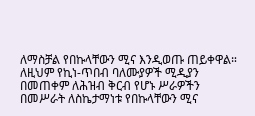ለማስቻል የበኩላቸውን ሚና እንዲወጡ ጠይቀዋል።
ለዚህም የኪነ-ጥበብ ባለሙያዎች ሚዲያን በመጠቀም ለሕዝብ ቅርብ የሆኑ ሥራዎችን በመሥራት ለስኬታማነቱ የበኩላቸውን ሚና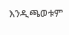እንዲጫወቱም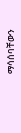ማሳሰባቸውን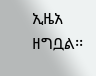ኢዜአ ዘግቧል፡፡